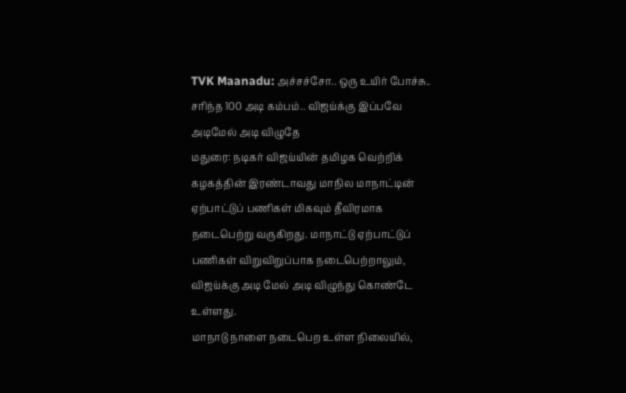TVK Maanadu: அச்சச்சோ.. ஒரு உயிர் போச்சு.. சரிந்த 100 அடி கம்பம்.. விஜய்க்கு இப்பவே அடிமேல் அடி விழுதே
மதுரை: நடிகர் விஜய்யின் தமிழக வெற்றிக் கழகத்தின் இரண்டாவது மாநில மாநாட்டின் ஏற்பாட்டுப் பணிகள் மிகவும் தீவிரமாக நடைபெற்று வருகிறது. மாநாட்டு ஏற்பாட்டுப் பணிகள் விறுவிறுப்பாக நடைபெற்றாலும், விஜய்க்கு அடி மேல் அடி விழுந்து கொண்டே உள்ளது.
மாநாடு நாளை நடைபெற உள்ள நிலையில்,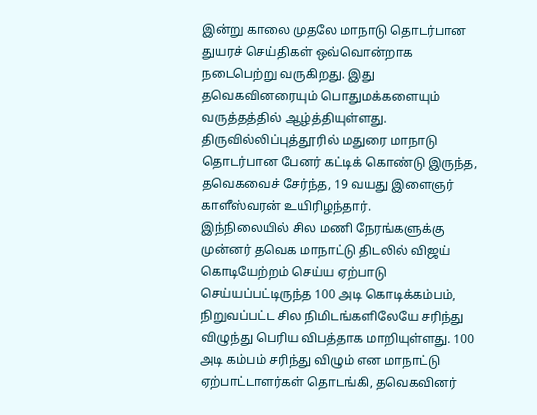இன்று காலை முதலே மாநாடு தொடர்பான துயரச் செய்திகள் ஒவ்வொன்றாக நடைபெற்று வருகிறது. இது தவெகவினரையும் பொதுமக்களையும் வருத்தத்தில் ஆழ்த்தியுள்ளது. திருவில்லிப்புத்தூரில் மதுரை மாநாடு தொடர்பான பேனர் கட்டிக் கொண்டு இருந்த, தவெகவைச் சேர்ந்த, 19 வயது இளைஞர் காளீஸ்வரன் உயிரிழந்தார்.
இந்நிலையில் சில மணி நேரங்களுக்கு முன்னர் தவெக மாநாட்டு திடலில் விஜய் கொடியேற்றம் செய்ய ஏற்பாடு செய்யப்பட்டிருந்த 100 அடி கொடிக்கம்பம், நிறுவப்பட்ட சில நிமிடங்களிலேயே சரிந்து விழுந்து பெரிய விபத்தாக மாறியுள்ளது. 100 அடி கம்பம் சரிந்து விழும் என மாநாட்டு ஏற்பாட்டாளர்கள் தொடங்கி, தவெகவினர்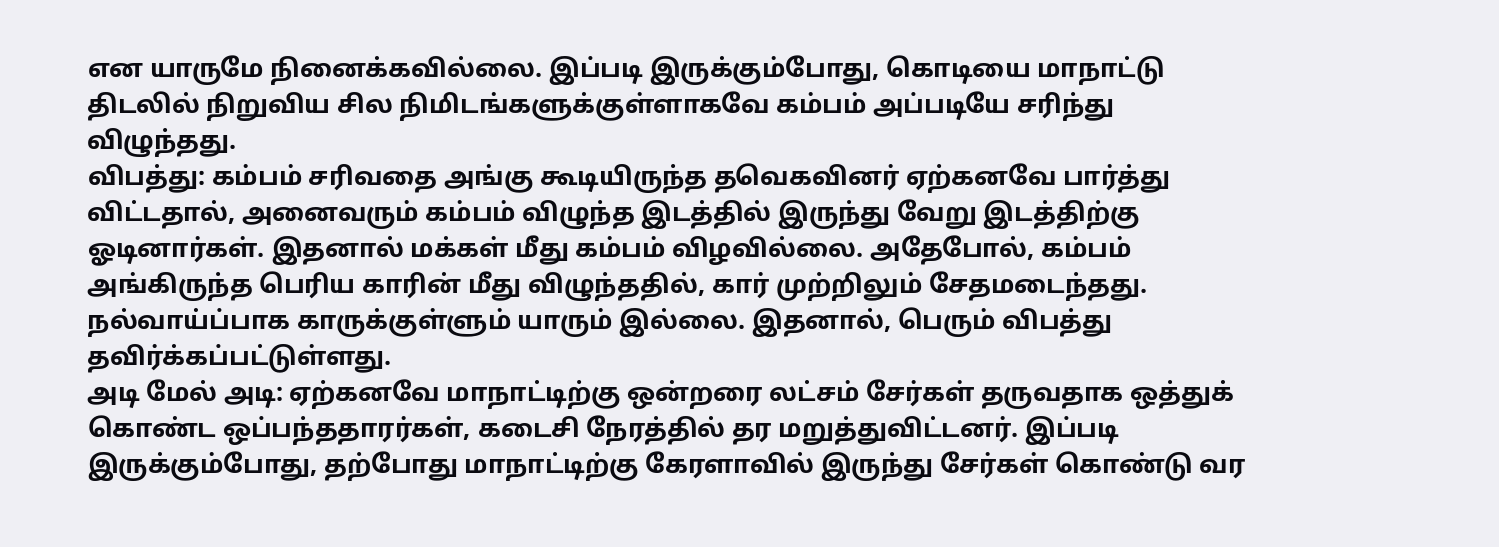என யாருமே நினைக்கவில்லை. இப்படி இருக்கும்போது, கொடியை மாநாட்டு திடலில் நிறுவிய சில நிமிடங்களுக்குள்ளாகவே கம்பம் அப்படியே சரிந்து விழுந்தது.
விபத்து: கம்பம் சரிவதை அங்கு கூடியிருந்த தவெகவினர் ஏற்கனவே பார்த்து விட்டதால், அனைவரும் கம்பம் விழுந்த இடத்தில் இருந்து வேறு இடத்திற்கு ஓடினார்கள். இதனால் மக்கள் மீது கம்பம் விழவில்லை. அதேபோல், கம்பம் அங்கிருந்த பெரிய காரின் மீது விழுந்ததில், கார் முற்றிலும் சேதமடைந்தது. நல்வாய்ப்பாக காருக்குள்ளும் யாரும் இல்லை. இதனால், பெரும் விபத்து தவிர்க்கப்பட்டுள்ளது.
அடி மேல் அடி: ஏற்கனவே மாநாட்டிற்கு ஒன்றரை லட்சம் சேர்கள் தருவதாக ஒத்துக் கொண்ட ஒப்பந்ததாரர்கள், கடைசி நேரத்தில் தர மறுத்துவிட்டனர். இப்படி இருக்கும்போது, தற்போது மாநாட்டிற்கு கேரளாவில் இருந்து சேர்கள் கொண்டு வர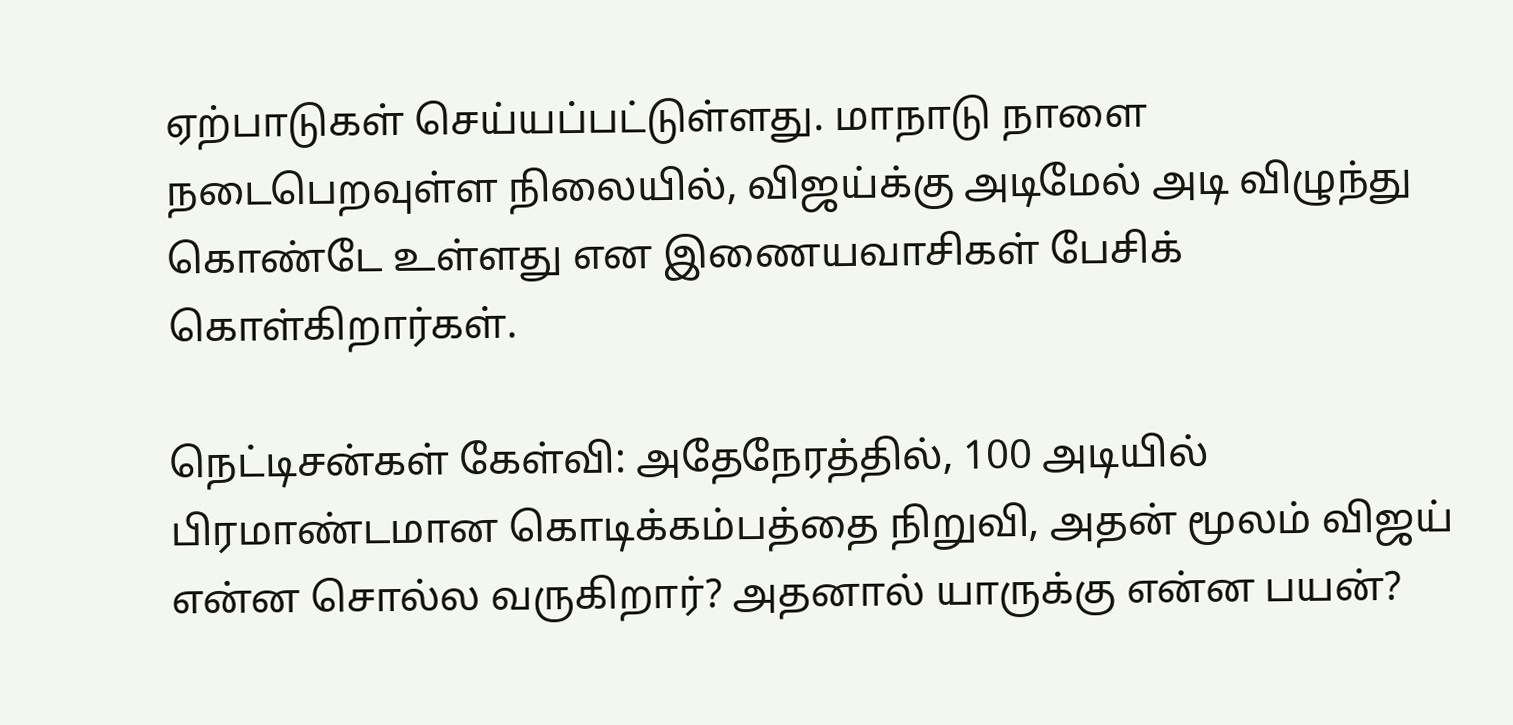ஏற்பாடுகள் செய்யப்பட்டுள்ளது. மாநாடு நாளை நடைபெறவுள்ள நிலையில், விஜய்க்கு அடிமேல் அடி விழுந்து கொண்டே உள்ளது என இணையவாசிகள் பேசிக் கொள்கிறார்கள்.

நெட்டிசன்கள் கேள்வி: அதேநேரத்தில், 100 அடியில் பிரமாண்டமான கொடிக்கம்பத்தை நிறுவி, அதன் மூலம் விஜய் என்ன சொல்ல வருகிறார்? அதனால் யாருக்கு என்ன பயன்?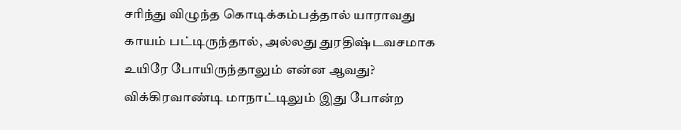சரிந்து விழுந்த கொடிக்கம்பத்தால் யாராவது காயம் பட்டிருந்தால், அல்லது துரதிஷ்டவசமாக உயிரே போயிருந்தாலும் என்ன ஆவது? விக்கிரவாண்டி மாநாட்டிலும் இது போன்ற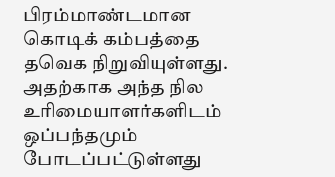பிரம்மாண்டமான கொடிக் கம்பத்தை தவெக நிறுவியுள்ளது. அதற்காக அந்த நில உரிமையாளர்களிடம் ஒப்பந்தமும் போடப்பட்டுள்ளது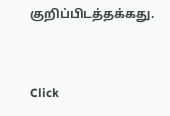குறிப்பிடத்தக்கது.


Click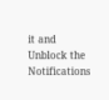it and Unblock the Notifications